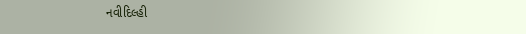નવીદિલ્હી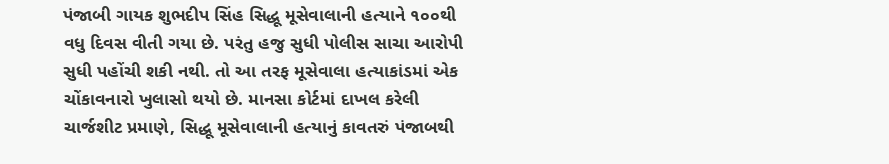પંજાબી ગાયક શુભદીપ સિંહ સિદ્ધૂ મૂસેવાલાની હત્યાને ૧૦૦થી વધુ દિવસ વીતી ગયા છે. પરંતુ હજુ સુધી પોલીસ સાચા આરોપી સુધી પહોંચી શકી નથી. તો આ તરફ મૂસેવાલા હત્યાકાંડમાં એક ચોંકાવનારો ખુલાસો થયો છે. માનસા કોર્ટમાં દાખલ કરેલી ચાર્જશીટ પ્રમાણે, સિદ્ધૂ મૂસેવાલાની હત્યાનું કાવતરું પંજાબથી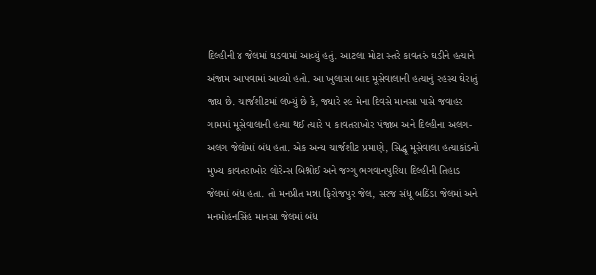દિલ્હીની ૪ જેલમાં ઘડવામાં આવ્યું હતું. આટલા મોટા સ્તરે કાવતરું ઘડીને હત્યાને અંજામ આપવામાં આવ્યો હતો. આ ખુલાસા બાદ મૂસેવાલાની હત્યાનું રહસ્ય ઘેરાતું જાય છે. ચાર્જશીટમાં લખ્યું છે કે, જ્યારે ૨૯ મેના દિવસે માનસા પાસે જવાહર ગામમાં મૂસેવાલાની હત્યા થઈ ત્યારે ૫ કાવતરાખોર પંજાબ અને દિલ્હીના અલગ-અલગ જેલોમાં બંધ હતા. એક અન્ય ચાર્જશીટ પ્રમાણે, સિદ્ધૂ મૂસેવાલા હત્યાકાંડનો મુખ્ય કાવતરાખોર લોરેન્સ બિશ્નોઈ અને જગ્ગુ ભગવાનપુરિયા દિલ્હીની તિહાડ જેલમાં બંધ હતા. તો મનપ્રીત મન્ના ફિરોજપુર જેલ, સરજ સંધૂ બઠિંડા જેલમાં અને મનમોહનસિંહ માનસા જેલમાં બંધ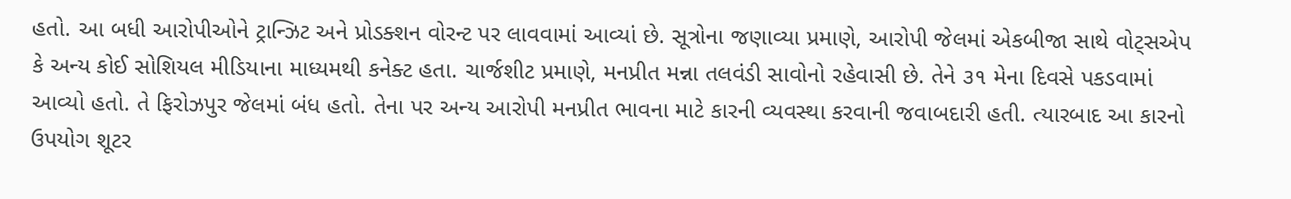હતો. આ બધી આરોપીઓને ટ્રાન્ઝિટ અને પ્રોડક્શન વોરન્ટ પર લાવવામાં આવ્યાં છે. સૂત્રોના જણાવ્યા પ્રમાણે, આરોપી જેલમાં એકબીજા સાથે વોટ્સએપ કે અન્ય કોઈ સોશિયલ મીડિયાના માધ્યમથી કનેક્ટ હતા. ચાર્જશીટ પ્રમાણે, મનપ્રીત મન્ના તલવંડી સાવોનો રહેવાસી છે. તેને ૩૧ મેના દિવસે પકડવામાં આવ્યો હતો. તે ફિરોઝપુર જેલમાં બંધ હતો. તેના પર અન્ય આરોપી મનપ્રીત ભાવના માટે કારની વ્યવસ્થા કરવાની જવાબદારી હતી. ત્યારબાદ આ કારનો ઉપયોગ શૂટર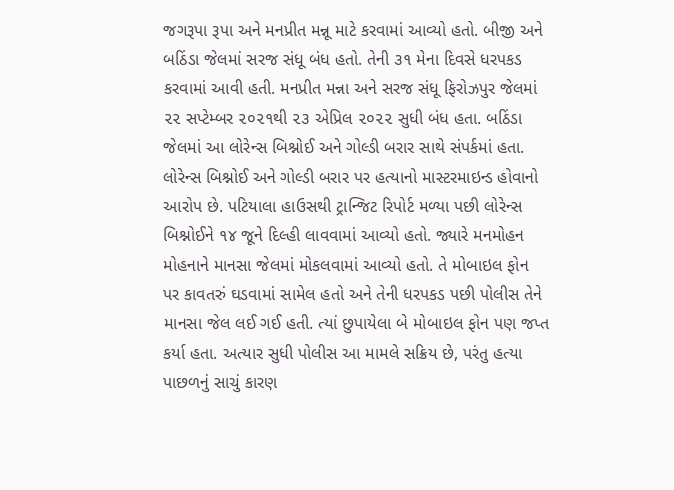જગરૂપા રૂપા અને મનપ્રીત મન્નૂ માટે કરવામાં આવ્યો હતો. બીજી અને બઠિંડા જેલમાં સરજ સંધૂ બંધ હતો. તેની ૩૧ મેના દિવસે ધરપકડ કરવામાં આવી હતી. મનપ્રીત મન્ના અને સરજ સંધૂ ફિરોઝપુર જેલમાં ૨૨ સપ્ટેમ્બર ૨૦૨૧થી ૨૩ એપ્રિલ ૨૦૨૨ સુધી બંધ હતા. બઠિંડા જેલમાં આ લોરેન્સ બિશ્નોઈ અને ગોલ્ડી બરાર સાથે સંપર્કમાં હતા. લોરેન્સ બિશ્નોઈ અને ગોલ્ડી બરાર પર હત્યાનો માસ્ટરમાઇન્ડ હોવાનો આરોપ છે. પટિયાલા હાઉસથી ટ્રાન્જિટ રિપોર્ટ મળ્યા પછી લોરેન્સ બિશ્નોઈને ૧૪ જૂને દિલ્હી લાવવામાં આવ્યો હતો. જ્યારે મનમોહન મોહનાને માનસા જેલમાં મોકલવામાં આવ્યો હતો. તે મોબાઇલ ફોન પર કાવતરું ઘડવામાં સામેલ હતો અને તેની ધરપકડ પછી પોલીસ તેને માનસા જેલ લઈ ગઈ હતી. ત્યાં છુપાયેલા બે મોબાઇલ ફોન પણ જપ્ત કર્યા હતા. અત્યાર સુધી પોલીસ આ મામલે સક્રિય છે, પરંતુ હત્યા પાછળનું સાચું કારણ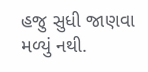હજુ સુધી જાણવા મળ્યું નથી.